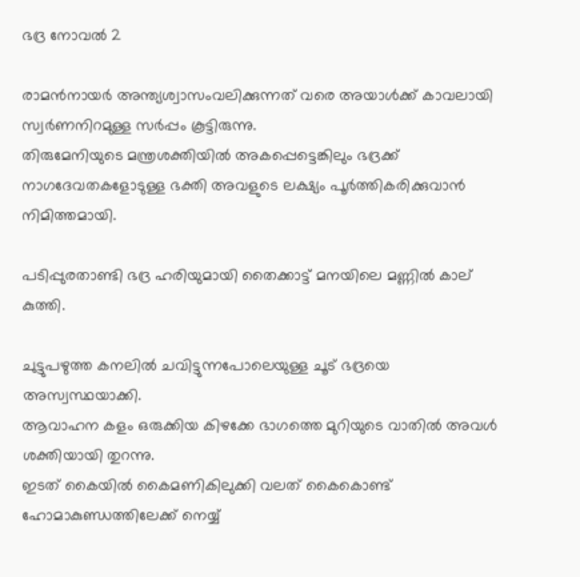ഭദ്ര നോവല്‍ 2

രാമൻനായർ അന്ത്യശ്വാസംവലിക്കുന്നത് വരെ അയാൾക്ക് കാവലായി സ്വർണനിറമുള്ള സർപ്പം കൂട്ടിരുന്നു.
തിരുമേനിയുടെ മന്ത്രശക്തിയിൽ അകപ്പെട്ടെങ്കിലും ഭദ്രക്ക് നാഗദേവതകളോടുള്ള ഭക്തി അവളുടെ ലക്ഷ്യം പൂർത്തികരിക്കുവാൻ നിമിത്തമായി.

പടിപ്പുരതാണ്ടി ഭദ്ര ഹരിയുമായി തൈക്കാട്ട് മനയിലെ മണ്ണിൽ കാല് കുത്തി.

ചുട്ടുപഴുത്ത കനലിൽ ചവിട്ടുന്നപോലെയുള്ള ചൂട് ഭദ്രയെ അസ്വസ്ഥയാക്കി.
ആവാഹന കളം ഒരുക്കിയ കിഴക്കേ ഭാഗത്തെ മുറിയുടെ വാതിൽ അവൾ ശക്തിയായി തുറന്നു.
ഇടത് കൈയിൽ കൈമണികിലുക്കി വലത് കൈകൊണ്ട് ഹോമാകുണ്ഡത്തിലേക്ക് നെയ്യ്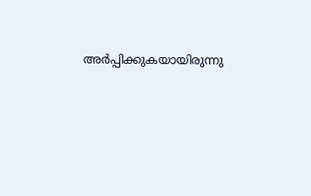അർപ്പിക്കുകയായിരുന്നു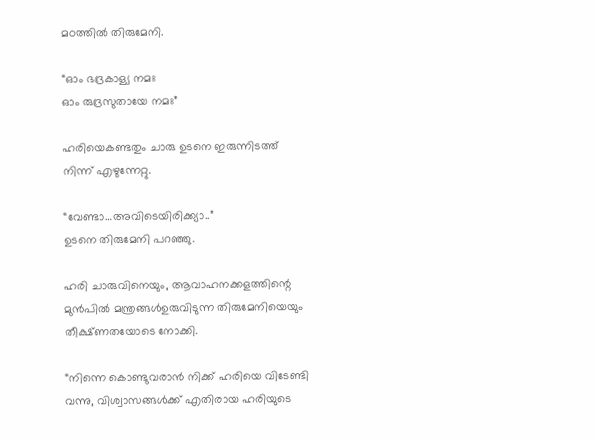മഠത്തിൽ തിരുമേനി.

“ഓം ഭദ്രകാള്യ നമഃ
ഓം രുദ്രസുതായേ നമഃ”

ഹരിയെകണ്ടതും ചാരു ഉടനെ ഇരുന്നിടത്ത് നിന്ന് എഴുന്നേറ്റു.

“വേണ്ടാ…അവിടെയിരിക്ക്യാ..”
ഉടനെ തിരുമേനി പറഞ്ഞു.

ഹരി ചാരുവിനെയും, ആവാഹനക്കളത്തിന്റെ മുൻപിൽ മന്ത്രങ്ങൾഉരുവിടുന്ന തിരുമേനിയെയും തീക്ഷ്ണതയോടെ നോക്കി.

“നിന്നെ കൊണ്ടുവരാൻ നിക്ക് ഹരിയെ വിടേണ്ടി വന്നു, വിശ്വാസങ്ങൾക്ക് എതിരായ ഹരിയുടെ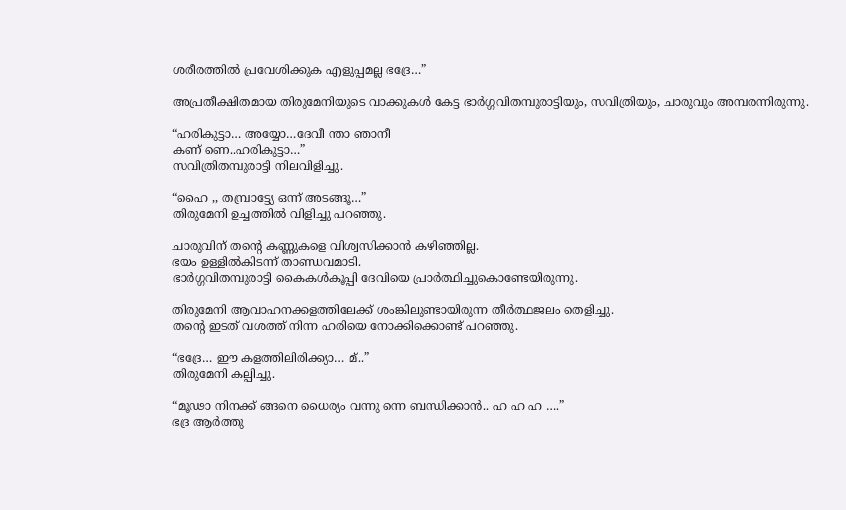ശരീരത്തിൽ പ്രവേശിക്കുക എളുപ്പമല്ല ഭദ്രേ…”

അപ്രതീക്ഷിതമായ തിരുമേനിയുടെ വാക്കുകൾ കേട്ട ഭാർഗ്ഗവിതമ്പുരാട്ടിയും, സവിത്രിയും, ചാരുവും അമ്പരന്നിരുന്നു.

“ഹരികുട്ടാ… അയ്യോ…ദേവീ ന്താ ഞാനീ
കണ് ണെ..ഹരികുട്ടാ…”
സവിത്രിതമ്പുരാട്ടി നിലവിളിച്ചു.

“ഹൈ ,, തമ്പ്രാട്ട്യേ ഒന്ന് അടങ്ങൂ…”
തിരുമേനി ഉച്ചത്തിൽ വിളിച്ചു പറഞ്ഞു.

ചാരുവിന് തന്റെ കണ്ണുകളെ വിശ്വസിക്കാൻ കഴിഞ്ഞില്ല.
ഭയം ഉള്ളിൽകിടന്ന് താണ്ഡവമാടി.
ഭാർഗ്ഗവിതമ്പുരാട്ടി കൈകൾകൂപ്പി ദേവിയെ പ്രാർത്ഥിച്ചുകൊണ്ടേയിരുന്നു.

തിരുമേനി ആവാഹനക്കളത്തിലേക്ക് ശംങ്കിലുണ്ടായിരുന്ന തീർത്ഥജലം തെളിച്ചു.
തന്റെ ഇടത് വശത്ത് നിന്ന ഹരിയെ നോക്കിക്കൊണ്ട് പറഞ്ഞു.

“ഭദ്രേ… ഈ കളത്തിലിരിക്ക്യാ… മ്..”
തിരുമേനി കല്പിച്ചു.

“മൂഢാ നിനക്ക് ങ്ങനെ ധൈര്യം വന്നു ന്നെ ബന്ധിക്കാൻ.. ഹ ഹ ഹ ….”
ഭദ്ര ആർത്തു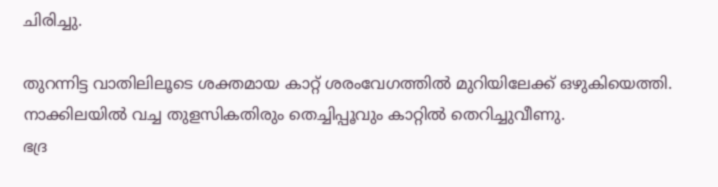ചിരിച്ചു.

തുറന്നിട്ട വാതിലിലൂടെ ശക്തമായ കാറ്റ് ശരംവേഗത്തിൽ മുറിയിലേക്ക് ഒഴുകിയെത്തി.
നാക്കിലയിൽ വച്ച തുളസികതിരും തെച്ചിപ്പൂവും കാറ്റിൽ തെറിച്ചുവീണു.
ഭദ്ര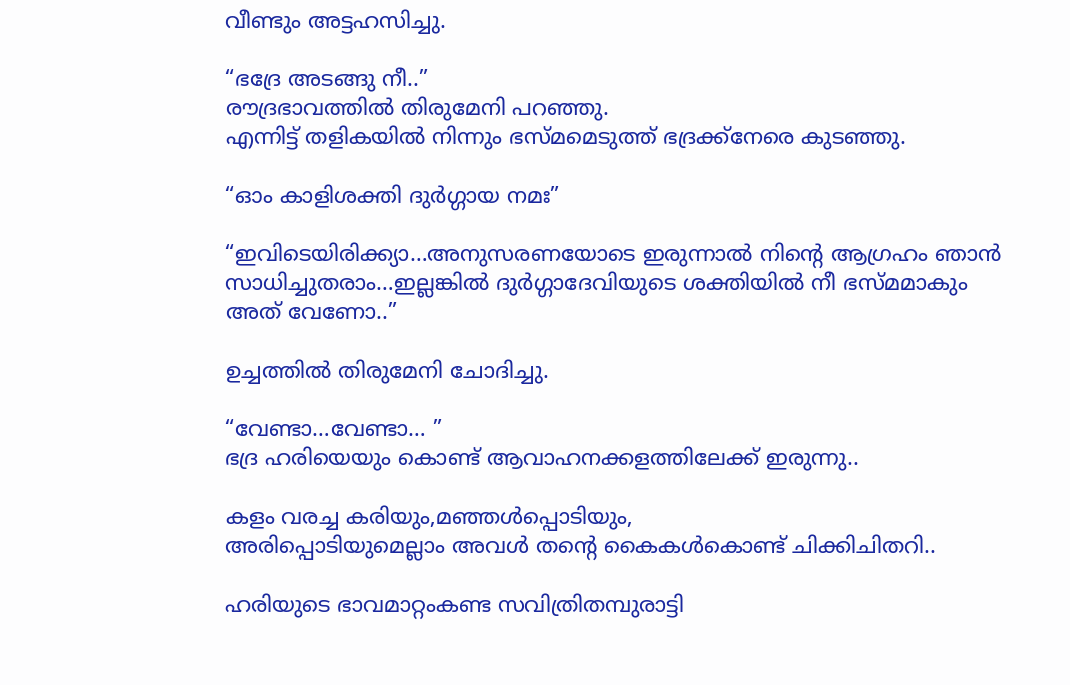വീണ്ടും അട്ടഹസിച്ചു.

“ഭദ്രേ അടങ്ങു നീ..”
രൗദ്രഭാവത്തിൽ തിരുമേനി പറഞ്ഞു.
എന്നിട്ട് തളികയിൽ നിന്നും ഭസ്മമെടുത്ത് ഭദ്രക്ക്നേരെ കുടഞ്ഞു.

“ഓം കാളിശക്തി ദുർഗ്ഗായ നമഃ”

“ഇവിടെയിരിക്ക്യാ…അനുസരണയോടെ ഇരുന്നാൽ നിന്റെ ആഗ്രഹം ഞാൻ സാധിച്ചുതരാം…ഇല്ലങ്കിൽ ദുർഗ്ഗാദേവിയുടെ ശക്തിയിൽ നീ ഭസ്മമാകും അത് വേണോ..”

ഉച്ചത്തിൽ തിരുമേനി ചോദിച്ചു.

“വേണ്ടാ…വേണ്ടാ… ”
ഭദ്ര ഹരിയെയും കൊണ്ട് ആവാഹനക്കളത്തിലേക്ക് ഇരുന്നു..

കളം വരച്ച കരിയും,മഞ്ഞൾപ്പൊടിയും,
അരിപ്പൊടിയുമെല്ലാം അവൾ തന്റെ കൈകൾകൊണ്ട് ചിക്കിചിതറി..

ഹരിയുടെ ഭാവമാറ്റംകണ്ട സവിത്രിതമ്പുരാട്ടി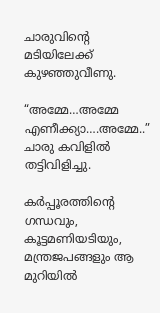ചാരുവിന്റെ മടിയിലേക്ക് കുഴഞ്ഞുവീണു.

“അമ്മേ…അമ്മേ എണീക്ക്യാ….അമ്മേ..”
ചാരു കവിളിൽ തട്ടിവിളിച്ചു.

കർപ്പൂരത്തിന്റെ ഗന്ധവും,
കൂട്ടമണിയടിയും, മന്ത്രജപങ്ങളും ആ മുറിയിൽ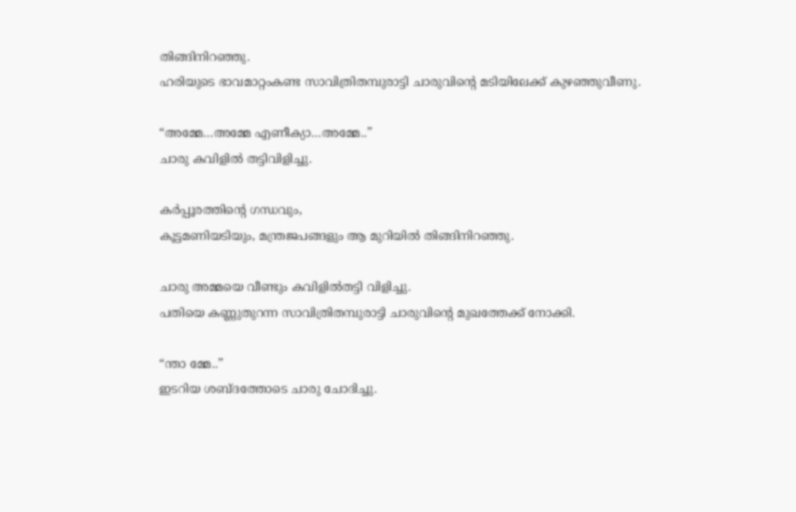തിങ്ങിനിറഞ്ഞു.
ഹരിയുടെ ഭാവമാറ്റംകണ്ട സാവിത്രിതമ്പുരാട്ടി ചാരുവിന്റെ മടിയിലേക്ക് കുഴഞ്ഞുവീണു.

“അമ്മേ…അമ്മേ എണീക്യാ…അമ്മേ..”
ചാരു കവിളിൽ തട്ടിവിളിച്ചു.

കർപ്പൂരത്തിന്റെ ഗന്ധവും,
കൂട്ടമണിയടിയും, മന്ത്രജപങ്ങളും ആ മുറിയിൽ തിങ്ങിനിറഞ്ഞു.

ചാരു അമ്മയെ വീണ്ടും കവിളിൽതട്ടി വിളിച്ചു.
പതിയെ കണ്ണുതുറന്ന സാവിത്രിതമ്പുരാട്ടി ചാരുവിന്റെ മുഖത്തേക്ക് നോക്കി.

“ന്താ മ്മേ..”
ഇടറിയ ശബ്ദത്തോടെ ചാരു ചോദിച്ചു.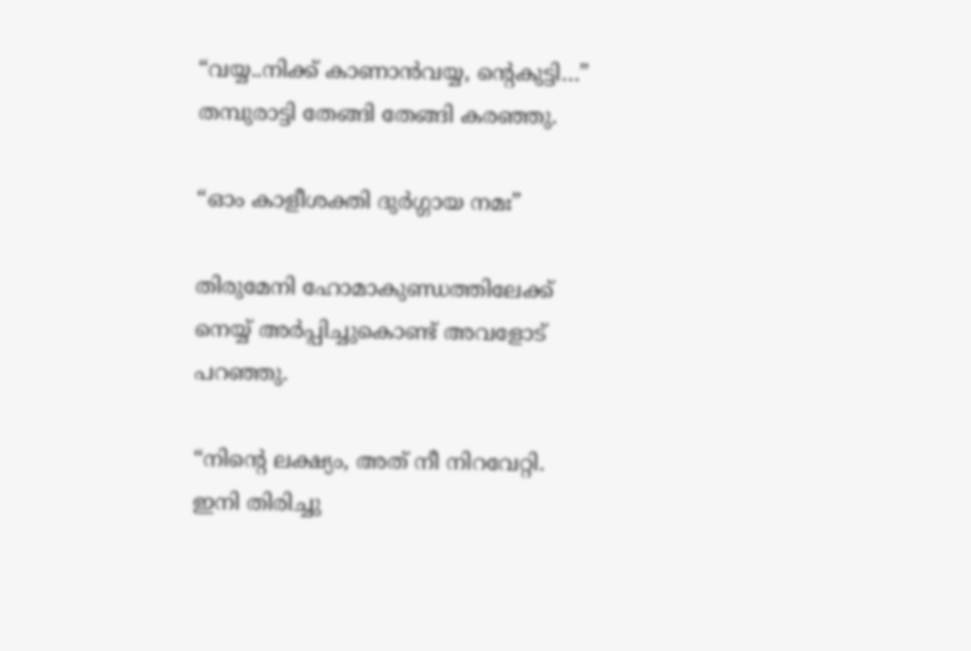“വയ്യ..നിക്ക് കാണാൻവയ്യ, ന്റെകുട്ടി…”
തമ്പുരാട്ടി തേങ്ങി തേങ്ങി കരഞ്ഞു.

“ഓം കാളീശക്തി ദുർഗ്ഗായ നമഃ”

തിരുമേനി ഹോമാകുണ്ഡത്തിലേക്ക് നെയ്യ് അർപ്പിച്ചുകൊണ്ട് അവളോട് പറഞ്ഞു.

“നിന്റെ ലക്ഷ്യം, അത് നീ നിറവേറ്റി.
ഇനി തിരിച്ചു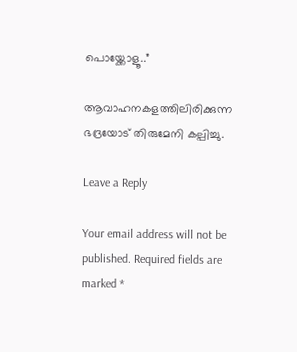പൊയ്ക്കോളൂ..”

ആവാഹനകളത്തിലിരിക്കുന്ന ഭദ്രയോട് തിരുമേനി കല്പിച്ചു.

Leave a Reply

Your email address will not be published. Required fields are marked *